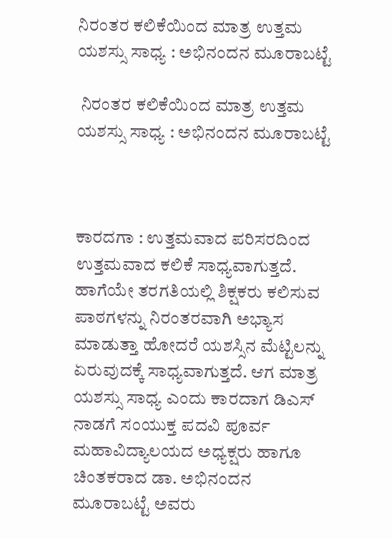ನಿರಂತರ ಕಲಿಕೆಯಿಂದ ಮಾತ್ರ ಉತ್ತಮ ಯಶಸ್ಸು ಸಾಧ್ಯ : ಅಭಿನಂದನ ಮೂರಾಬಟ್ಟೆ

 ನಿರಂತರ ಕಲಿಕೆಯಿಂದ ಮಾತ್ರ ಉತ್ತಮ ಯಶಸ್ಸು ಸಾಧ್ಯ : ಅಭಿನಂದನ ಮೂರಾಬಟ್ಟೆ



ಕಾರದಗಾ : ಉತ್ತಮವಾದ ಪರಿಸರದಿಂದ ಉತ್ತಮವಾದ ಕಲಿಕೆ ಸಾಧ್ಯವಾಗುತ್ತದೆ. ಹಾಗೆಯೇ ತರಗತಿಯಲ್ಲಿ ಶಿಕ್ಷಕರು ಕಲಿಸುವ ಪಾಠಗಳನ್ನು ನಿರಂತರವಾಗಿ ಅಭ್ಯಾಸ ಮಾಡುತ್ತಾ ಹೋದರೆ ಯಶಸ್ಸಿನ ಮೆಟ್ಟಿಲನ್ನು ಏರುವುದಕ್ಕೆ ಸಾಧ್ಯವಾಗುತ್ತದೆ. ಆಗ ಮಾತ್ರ ಯಶಸ್ಸು ಸಾಧ್ಯ ಎಂದು ಕಾರದಾಗ ಡಿಎಸ್ ನಾಡಗೆ ಸಂಯುಕ್ತ ಪದವಿ ಪೂರ್ವ ಮಹಾವಿದ್ಯಾಲಯದ ಅಧ್ಯಕ್ಷರು ಹಾಗೂ ಚಿಂತಕರಾದ ಡಾ. ಅಭಿನಂದನ ಮೂರಾಬಟ್ಟೆ ಅವರು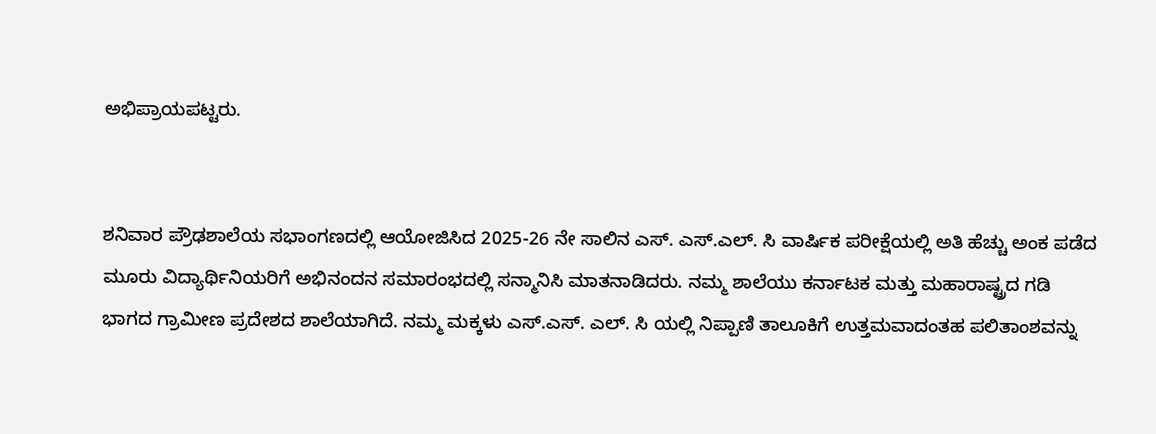ಅಭಿಪ್ರಾಯಪಟ್ಟರು.


ಶನಿವಾರ ಪ್ರೌಢಶಾಲೆಯ ಸಭಾಂಗಣದಲ್ಲಿ ಆಯೋಜಿಸಿದ 2025-26 ನೇ ಸಾಲಿನ ಎಸ್. ಎಸ್.ಎಲ್. ಸಿ ವಾರ್ಷಿಕ ಪರೀಕ್ಷೆಯಲ್ಲಿ ಅತಿ ಹೆಚ್ಚು ಅಂಕ ಪಡೆದ ಮೂರು ವಿದ್ಯಾರ್ಥಿನಿಯರಿಗೆ ಅಭಿನಂದನ ಸಮಾರಂಭದಲ್ಲಿ ಸನ್ಮಾನಿಸಿ ಮಾತನಾಡಿದರು. ನಮ್ಮ ಶಾಲೆಯು ಕರ್ನಾಟಕ ಮತ್ತು ಮಹಾರಾಷ್ಟ್ರದ ಗಡಿ ಭಾಗದ ಗ್ರಾಮೀಣ ಪ್ರದೇಶದ ಶಾಲೆಯಾಗಿದೆ. ನಮ್ಮ ಮಕ್ಕಳು ಎಸ್.ಎಸ್. ಎಲ್. ಸಿ ಯಲ್ಲಿ ನಿಪ್ಪಾಣಿ ತಾಲೂಕಿಗೆ ಉತ್ತಮವಾದಂತಹ ಪಲಿತಾಂಶವನ್ನು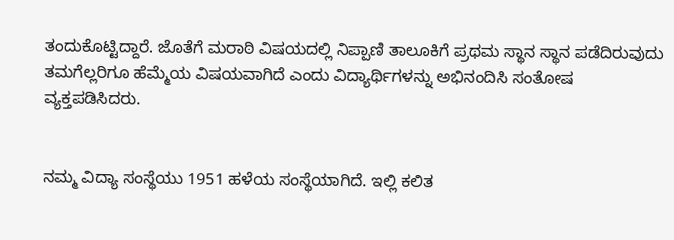ತಂದುಕೊಟ್ಟಿದ್ದಾರೆ. ಜೊತೆಗೆ ಮರಾಠಿ ವಿಷಯದಲ್ಲಿ ನಿಪ್ಪಾಣಿ ತಾಲೂಕಿಗೆ ಪ್ರಥಮ ಸ್ಥಾನ ಸ್ಥಾನ ಪಡೆದಿರುವುದು ತಮಗೆಲ್ಲರಿಗೂ ಹೆಮ್ಮೆಯ ವಿಷಯವಾಗಿದೆ ಎಂದು ವಿದ್ಯಾರ್ಥಿಗಳನ್ನು ಅಭಿನಂದಿಸಿ ಸಂತೋಷ ವ್ಯಕ್ತಪಡಿಸಿದರು.


ನಮ್ಮ ವಿದ್ಯಾ ಸಂಸ್ಥೆಯು 1951 ಹಳೆಯ ಸಂಸ್ಥೆಯಾಗಿದೆ. ಇಲ್ಲಿ ಕಲಿತ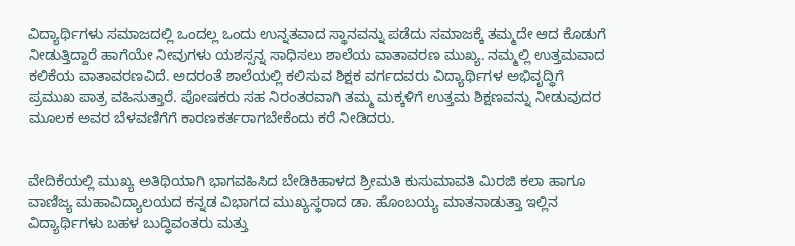ವಿದ್ಯಾರ್ಥಿಗಳು ಸಮಾಜದಲ್ಲಿ ಒಂದಲ್ಲ ಒಂದು ಉನ್ನತವಾದ ಸ್ಥಾನವನ್ನು ಪಡೆದು ಸಮಾಜಕ್ಕೆ ತಮ್ಮದೇ ಆದ ಕೊಡುಗೆ ನೀಡುತ್ತಿದ್ದಾರೆ ಹಾಗೆಯೇ ನೀವುಗಳು ಯಶಸ್ಸನ್ನ ಸಾಧಿಸಲು ಶಾಲೆಯ ವಾತಾವರಣ ಮುಖ್ಯ. ನಮ್ಮಲ್ಲಿ ಉತ್ತಮವಾದ ಕಲಿಕೆಯ ವಾತಾವರಣವಿದೆ. ಅದರಂತೆ ಶಾಲೆಯಲ್ಲಿ ಕಲಿಸುವ ಶಿಕ್ಷಕ ವರ್ಗದವರು ವಿದ್ಯಾರ್ಥಿಗಳ ಅಭಿವೃದ್ಧಿಗೆ ಪ್ರಮುಖ ಪಾತ್ರ ವಹಿಸುತ್ತಾರೆ. ಪೋಷಕರು ಸಹ ನಿರಂತರವಾಗಿ ತಮ್ಮ ಮಕ್ಕಳಿಗೆ ಉತ್ತಮ ಶಿಕ್ಷಣವನ್ನು ನೀಡುವುದರ ಮೂಲಕ ಅವರ ಬೆಳವಣಿಗೆಗೆ ಕಾರಣಕರ್ತರಾಗಬೇಕೆಂದು ಕರೆ ನೀಡಿದರು.


ವೇದಿಕೆಯಲ್ಲಿ ಮುಖ್ಯ ಅತಿಥಿಯಾಗಿ ಭಾಗವಹಿಸಿದ ಬೇಡಿಕಿಹಾಳದ ಶ್ರೀಮತಿ ಕುಸುಮಾವತಿ ಮಿರಜಿ ಕಲಾ ಹಾಗೂ ವಾಣಿಜ್ಯ ಮಹಾವಿದ್ಯಾಲಯದ ಕನ್ನಡ ವಿಭಾಗದ ಮುಖ್ಯಸ್ಥರಾದ ಡಾ. ಹೊಂಬಯ್ಯ ಮಾತನಾಡುತ್ತಾ ಇಲ್ಲಿನ ವಿದ್ಯಾರ್ಥಿಗಳು ಬಹಳ ಬುದ್ಧಿವಂತರು ಮತ್ತು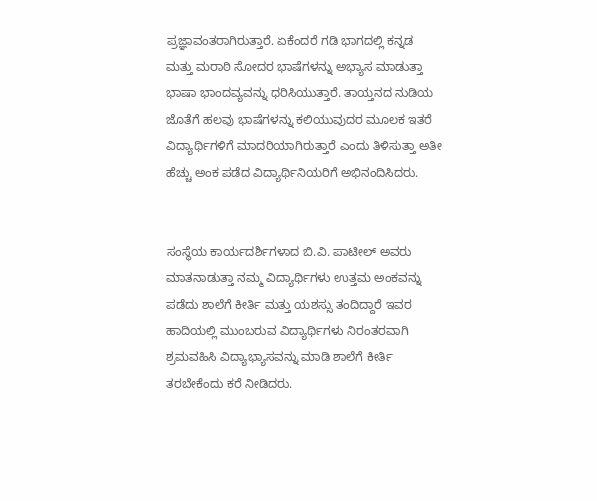ಪ್ರಜ್ಞಾವಂತರಾಗಿರುತ್ತಾರೆ. ಏಕೆಂದರೆ ಗಡಿ ಭಾಗದಲ್ಲಿ ಕನ್ನಡ ಮತ್ತು ಮರಾಠಿ ಸೋದರ ಭಾಷೆಗಳನ್ನು ಅಭ್ಯಾಸ ಮಾಡುತ್ತಾ ಭಾಷಾ ಭಾಂದವ್ಯವನ್ನು ಧರಿಸಿಯುತ್ತಾರೆ. ತಾಯ್ತನದ ನುಡಿಯ ಜೊತೆಗೆ ಹಲವು ಭಾಷೆಗಳನ್ನು ಕಲಿಯುವುದರ ಮೂಲಕ ಇತರೆ ವಿದ್ಯಾರ್ಥಿಗಳಿಗೆ ಮಾದರಿಯಾಗಿರುತ್ತಾರೆ ಎಂದು ತಿಳಿಸುತ್ತಾ ಅತೀ ಹೆಚ್ಚು ಅಂಕ ಪಡೆದ ವಿದ್ಯಾರ್ಥಿನಿಯರಿಗೆ ಅಭಿನಂದಿಸಿದರು.


ಸಂಸ್ಥೆಯ ಕಾರ್ಯದರ್ಶಿಗಳಾದ ಬಿ.ವಿ. ಪಾಟೀಲ್ ಅವರು ಮಾತನಾಡುತ್ತಾ ನಮ್ಮ ವಿದ್ಯಾರ್ಥಿಗಳು ಉತ್ತಮ ಅಂಕವನ್ನು ಪಡೆದು ಶಾಲೆಗೆ ಕೀರ್ತಿ ಮತ್ತು ಯಶಸ್ಸು ತಂದಿದ್ದಾರೆ ಇವರ ಹಾದಿಯಲ್ಲಿ ಮುಂಬರುವ ವಿದ್ಯಾರ್ಥಿಗಳು ನಿರಂತರವಾಗಿ ಶ್ರಮವಹಿಸಿ ವಿದ್ಯಾಭ್ಯಾಸವನ್ನು ಮಾಡಿ ಶಾಲೆಗೆ ಕೀರ್ತಿ ತರಬೇಕೆಂದು ಕರೆ ನೀಡಿದರು.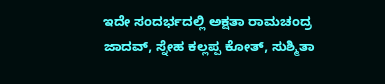ಇದೇ ಸಂದರ್ಭದಲ್ಲಿ ಅಕ್ಷತಾ ರಾಮಚಂದ್ರ ಜಾದವ್, ಸ್ನೇಹ ಕಲ್ಲಪ್ಪ ಕೋತ್, ಸುಶ್ಮಿತಾ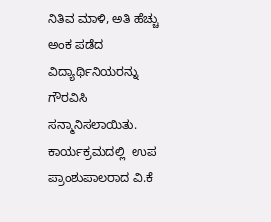ನಿತಿವ ಮಾಳಿ, ಅತಿ ಹೆಚ್ಚು ಅಂಕ ಪಡೆದ ವಿದ್ಯಾರ್ಥಿನಿಯರನ್ನು ಗೌರವಿಸಿ ಸನ್ಮಾನಿಸಲಾಯಿತು. ಕಾರ್ಯಕ್ರಮದಲ್ಲಿ  ಉಪ ಪ್ರಾಂಶುಪಾಲರಾದ ವಿ.ಕೆ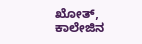ಖೋತ್,  ಕಾಲೇಜಿನ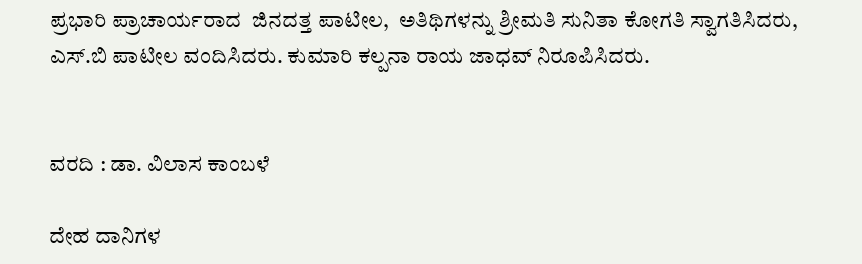ಪ್ರಭಾರಿ ಪ್ರಾಚಾರ್ಯರಾದ  ಜಿನದತ್ತ ಪಾಟೀಲ,  ಅತಿಥಿಗಳನ್ನು ಶ್ರೀಮತಿ ಸುನಿತಾ ಕೋಗತಿ ಸ್ವಾಗತಿಸಿದರು, ಎಸ್.ಬಿ ಪಾಟೀಲ ವಂದಿಸಿದರು. ಕುಮಾರಿ ಕಲ್ಪನಾ ರಾಯ ಜಾಧವ್ ನಿರೂಪಿಸಿದರು.


ವರದಿ : ಡಾ. ವಿಲಾಸ ಕಾಂಬಳೆ

ದೇಹ ದಾನಿಗಳ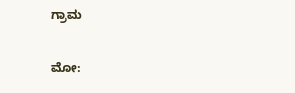ಗ್ರಾಮ

ಮೋ: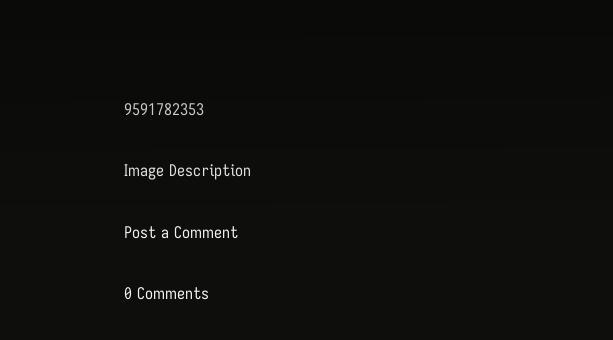9591782353

Image Description

Post a Comment

0 Comments